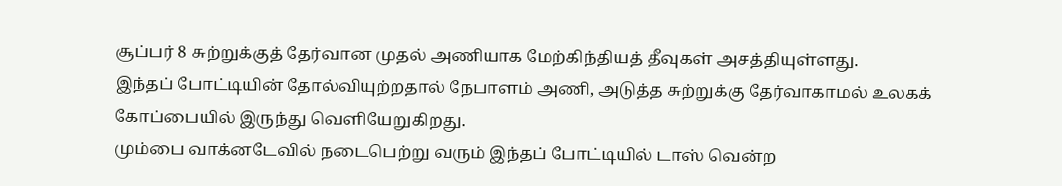சூப்பர் 8 சுற்றுக்குத் தேர்வான முதல் அணியாக மேற்கிந்தியத் தீவுகள் அசத்தியுள்ளது.
இந்தப் போட்டியின் தோல்வியுற்றதால் நேபாளம் அணி, அடுத்த சுற்றுக்கு தேர்வாகாமல் உலகக் கோப்பையில் இருந்து வெளியேறுகிறது.
மும்பை வாக்னடேவில் நடைபெற்று வரும் இந்தப் போட்டியில் டாஸ் வென்ற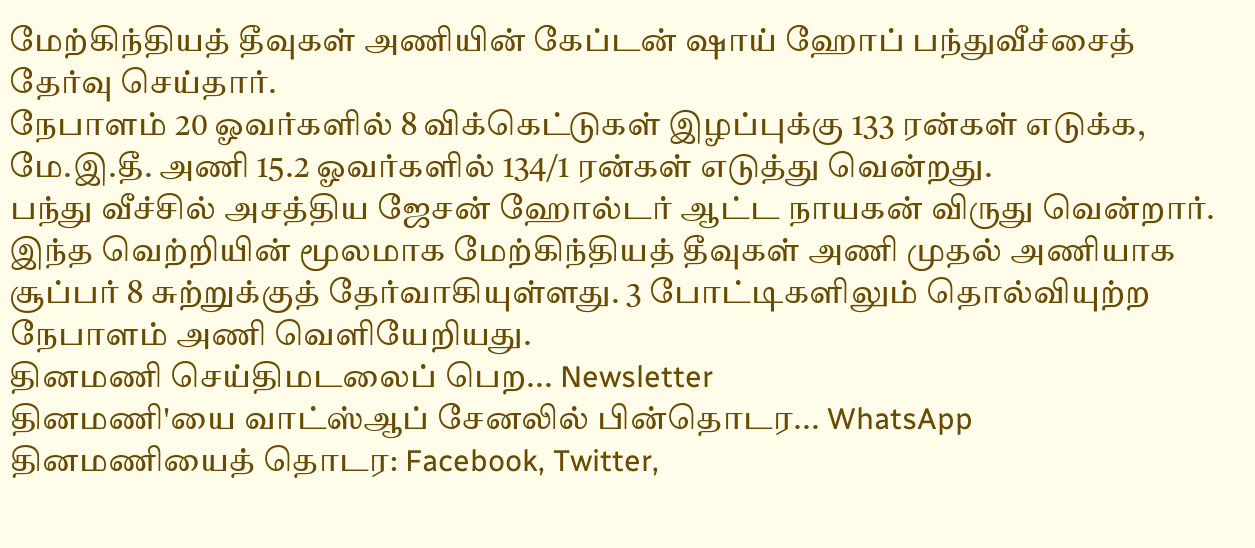மேற்கிந்தியத் தீவுகள் அணியின் கேப்டன் ஷாய் ஹோப் பந்துவீச்சைத் தேர்வு செய்தார்.
நேபாளம் 20 ஓவர்களில் 8 விக்கெட்டுகள் இழப்புக்கு 133 ரன்கள் எடுக்க, மே.இ.தீ. அணி 15.2 ஓவர்களில் 134/1 ரன்கள் எடுத்து வென்றது.
பந்து வீச்சில் அசத்திய ஜேசன் ஹோல்டர் ஆட்ட நாயகன் விருது வென்றார்.
இந்த வெற்றியின் மூலமாக மேற்கிந்தியத் தீவுகள் அணி முதல் அணியாக சூப்பர் 8 சுற்றுக்குத் தேர்வாகியுள்ளது. 3 போட்டிகளிலும் தொல்வியுற்ற நேபாளம் அணி வெளியேறியது.
தினமணி செய்திமடலைப் பெற... Newsletter
தினமணி'யை வாட்ஸ்ஆப் சேனலில் பின்தொடர... WhatsApp
தினமணியைத் தொடர: Facebook, Twitter,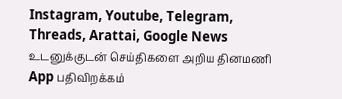Instagram, Youtube, Telegram, Threads, Arattai, Google News
உடனுக்குடன் செய்திகளை அறிய தினமணி App பதிவிறக்கம்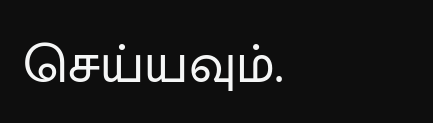செய்யவும்.